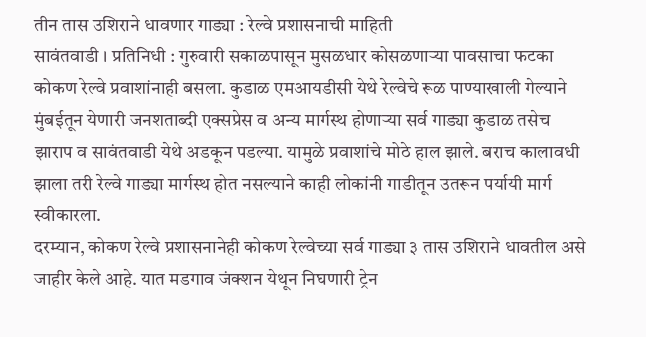तीन तास उशिराने धावणार गाड्या : रेल्वे प्रशासनाची माहिती
सावंतवाडी । प्रतिनिधी : गुरुवारी सकाळपासून मुसळधार कोसळणाऱ्या पावसाचा फटका कोकण रेल्वे प्रवाशांनाही बसला. कुडाळ एमआयडीसी येथे रेल्वेचे रूळ पाण्याखाली गेल्याने मुंबईतून येणारी जनशताब्दी एक्सप्रेस व अन्य मार्गस्थ होणाऱ्या सर्व गाड्या कुडाळ तसेच झाराप व सावंतवाडी येथे अडकून पडल्या. यामुळे प्रवाशांचे मोठे हाल झाले. बराच कालावधी झाला तरी रेल्वे गाड्या मार्गस्थ होत नसल्याने काही लोकांनी गाडीतून उतरून पर्यायी मार्ग स्वीकारला.
दरम्यान, कोकण रेल्वे प्रशासनानेही कोकण रेल्वेच्या सर्व गाड्या ३ तास उशिराने धावतील असे जाहीर केले आहे. यात मडगाव जंक्शन येथून निघणारी ट्रेन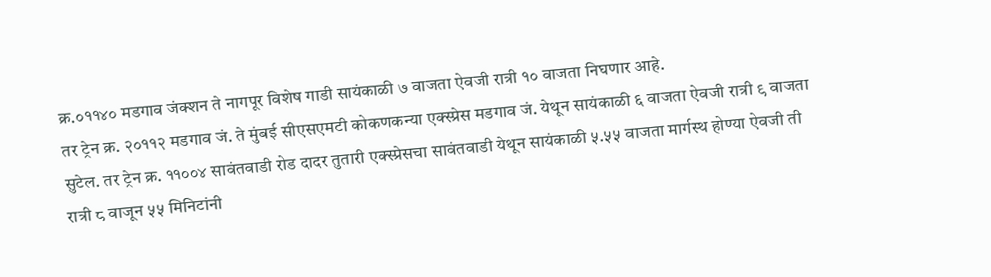क्र.०११४० मडगाव जंक्शन ते नागपूर विशेष गाडी सायंकाळी ७ वाजता ऐवजी रात्री १० वाजता निघणार आहे.
तर ट्रेन क्र. २०११२ मडगाव जं. ते मुंबई सीएसएमटी कोकणकन्या एक्स्प्रेस मडगाव जं. येथून सायंकाळी ६ वाजता ऐवजी रात्री ९ वाजता सुटेल. तर ट्रेन क्र. ११००४ सावंतवाडी रोड दादर तुतारी एक्स्प्रेसचा सावंतवाडी येथून सायंकाळी ५.५५ वाजता मार्गस्थ होण्या ऐवजी ती रात्री ८ वाजून ५५ मिनिटांनी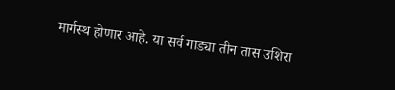मार्गस्थ होणार आहे. या सर्व गाड्या तीन तास उशिरा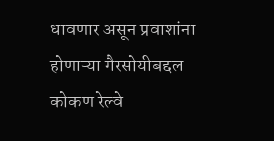धावणार असून प्रवाशांना होणाऱ्या गैरसोयीबद्दल कोकण रेल्वे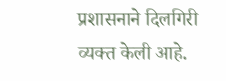प्रशासनाने दिलगिरी व्यक्त केली आहे.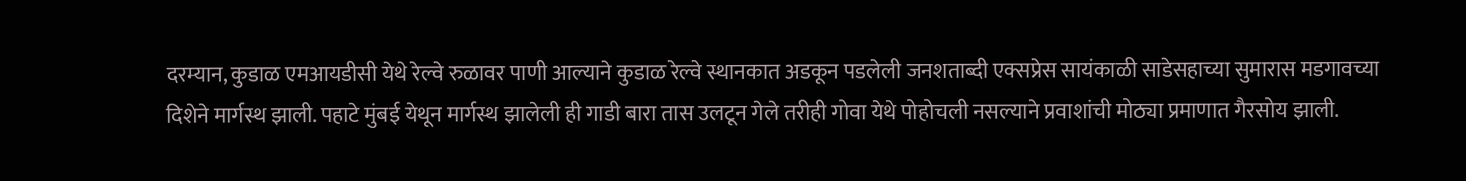दरम्यान, कुडाळ एमआयडीसी येथे रेल्वे रुळावर पाणी आल्याने कुडाळ रेल्वे स्थानकात अडकून पडलेली जनशताब्दी एक्सप्रेस सायंकाळी साडेसहाच्या सुमारास मडगावच्या दिशेने मार्गस्थ झाली. पहाटे मुंबई येथून मार्गस्थ झालेली ही गाडी बारा तास उलटून गेले तरीही गोवा येथे पोहोचली नसल्याने प्रवाशांची मोठ्या प्रमाणात गैरसोय झाली.